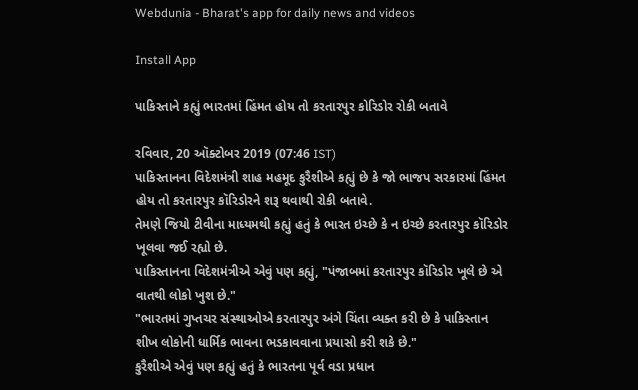Webdunia - Bharat's app for daily news and videos

Install App

પાકિસ્તાને કહ્યું ભારતમાં હિંમત હોય તો કરતારપુર કોરિડોર રોકી બતાવે

રવિવાર, 20 ઑક્ટોબર 2019 (07:46 IST)
પાકિસ્તાનના વિદેશમંત્રી શાહ મહમૂદ કુરૈશીએ કહ્યું છે કે જો ભાજપ સરકારમાં હિંમત હોય તો કરતારપુર કૉરિડોરને શરૂ થવાથી રોકી બતાવે.
તેમણે જિયો ટીવીના માધ્યમથી કહ્યું હતું કે ભારત ઇચ્છે કે ન ઇચ્છે કરતારપુર કૉરિડોર ખૂલવા જઈ રહ્યો છે.
પાકિસ્તાનના વિદેશમંત્રીએ એવું પણ કહ્યું, "પંજાબમાં કરતારપુર કૉરિડોર ખૂલે છે એ વાતથી લોકો ખુશ છે."
"ભારતમાં ગુપ્તચર સંસ્થાઓએ કરતારપુર અંગે ચિંતા વ્યક્ત કરી છે કે પાકિસ્તાન શીખ લોકોની ધાર્મિક ભાવના ભડકાવવાના પ્રયાસો કરી શકે છે."
કુરૈશીએ એવું પણ કહ્યું હતું કે ભારતના પૂર્વ વડા પ્રધાન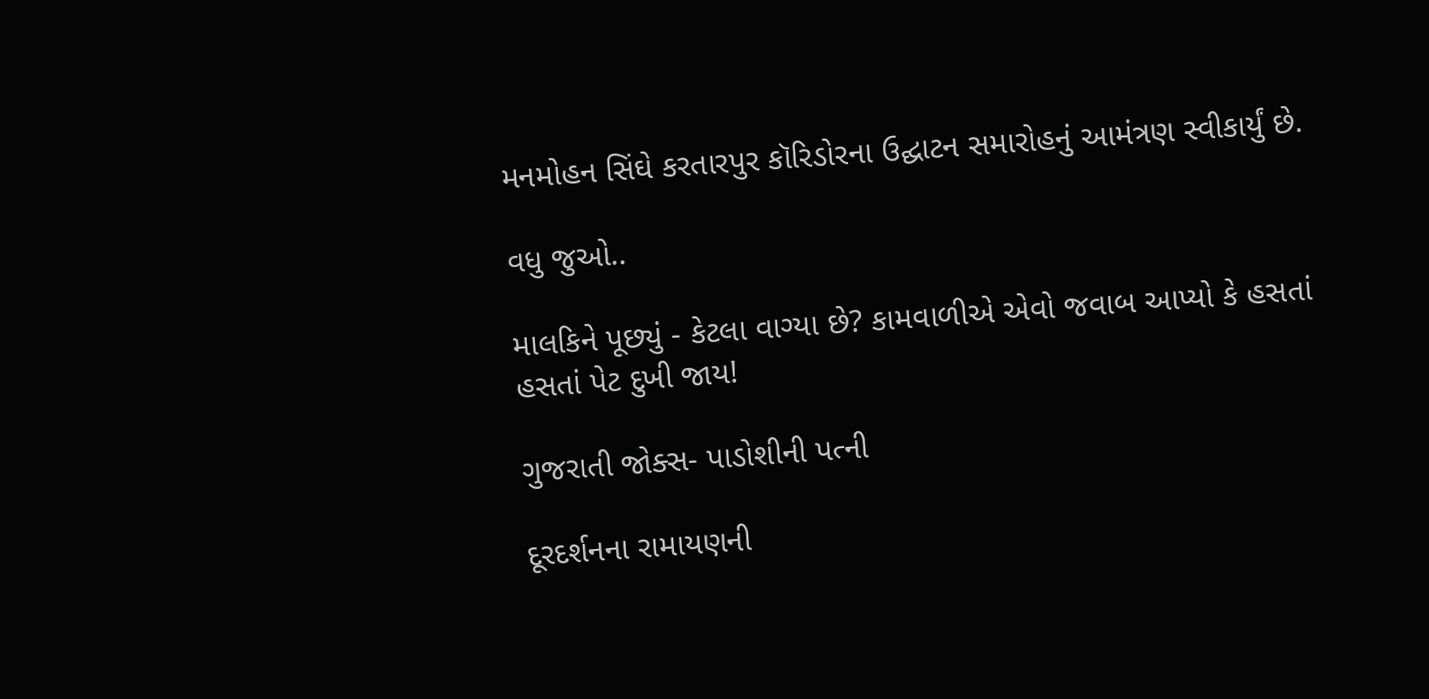મનમોહન સિંઘે કરતારપુર કૉરિડોરના ઉદ્ઘાટન સમારોહનું આમંત્રણ સ્વીકાર્યું છે.

વધુ જુઓ..

માલકિને પૂછ્યું - કેટલા વાગ્યા છે? કામવાળીએ એવો જવાબ આપ્યો કે હસતાં હસતાં પેટ દુખી જાય!

ગુજરાતી જોક્સ- પાડોશીની પત્ની

દૂરદર્શનના રામાયણની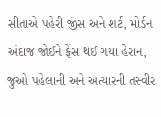સીતાએ પહેરી જીંસ અને શર્ટ, મોર્ડન અંદાજ જોઈને ફેંસ થઈ ગયા હેરાન, જુઓ પહેલાની અને અત્યારની તસ્વીર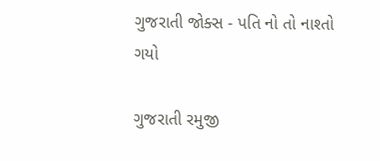ગુજરાતી જોક્સ - પતિ નો તો નાશ્તો ગયો

ગુજરાતી રમુજી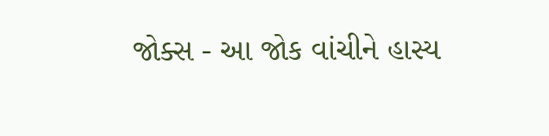જોક્સ - આ જોક વાંચીને હાસ્ય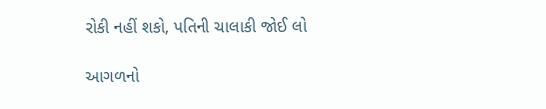રોકી નહીં શકો, પતિની ચાલાકી જોઈ લો

આગળનો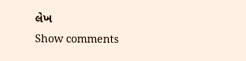લેખ
Show comments